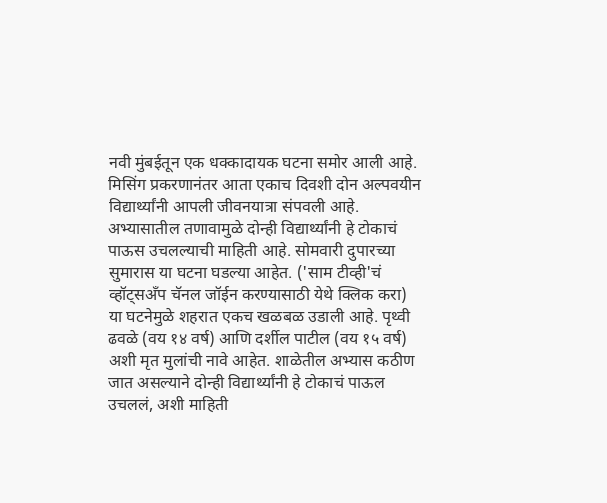नवी मुंबईतून एक धक्कादायक घटना समोर आली आहे. मिसिंग प्रकरणानंतर आता एकाच दिवशी दोन अल्पवयीन विद्यार्थ्यांनी आपली जीवनयात्रा संपवली आहे. अभ्यासातील तणावामुळे दोन्ही विद्यार्थ्यांनी हे टोकाचं पाऊस उचलल्याची माहिती आहे. सोमवारी दुपारच्या सुमारास या घटना घडल्या आहेत. ('साम टीव्ही'चं व्हॉट्सअँप चॅनल जॉईन करण्यासाठी येथे क्लिक करा)
या घटनेमुळे शहरात एकच खळबळ उडाली आहे. पृथ्वी ढवळे (वय १४ वर्ष) आणि दर्शील पाटील (वय १५ वर्ष) अशी मृत मुलांची नावे आहेत. शाळेतील अभ्यास कठीण जात असल्याने दोन्ही विद्यार्थ्यांनी हे टोकाचं पाऊल उचललं, अशी माहिती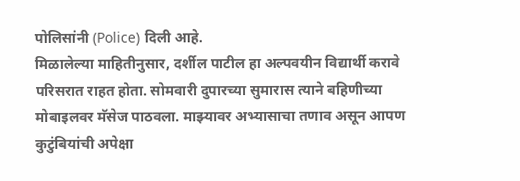पोलिसांनी (Police) दिली आहे.
मिळालेल्या माहितीनुसार, दर्शील पाटील हा अल्पवयीन विद्यार्थी करावे परिसरात राहत होता. सोमवारी दुपारच्या सुमारास त्याने बहिणीच्या मोबाइलवर मॅसेज पाठवला. माझ्यावर अभ्यासाचा तणाव असून आपण कुटुंबियांची अपेक्षा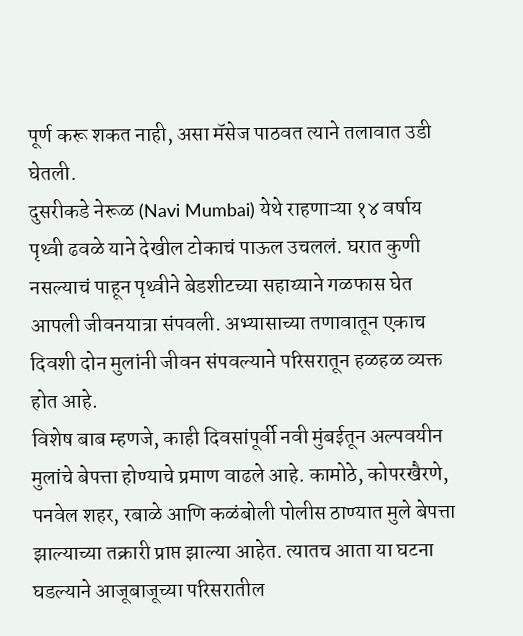पूर्ण करू शकत नाही, असा मॅसेज पाठवत त्याने तलावात उडी घेतली.
दुसरीकडे नेरूळ (Navi Mumbai) येथे राहणाऱ्या १४ वर्षाय पृथ्वी ढवळे याने देखील टोकाचं पाऊल उचललं. घरात कुणी नसल्याचं पाहून पृथ्वीने बेडशीटच्या सहाय्याने गळफास घेत आपली जीवनयात्रा संपवली. अभ्यासाच्या तणावातून एकाच दिवशी दोन मुलांनी जीवन संपवल्याने परिसरातून हळहळ व्यक्त होत आहे.
विशेष बाब म्हणजे, काही दिवसांपूर्वी नवी मुंबईतून अल्पवयीन मुलांचे बेपत्ता होण्याचे प्रमाण वाढले आहे. कामोठे, कोपरखैरणे, पनवेल शहर, रबाळे आणि कळंबोली पोलीस ठाण्यात मुले बेपत्ता झाल्याच्या तक्रारी प्राप्त झाल्या आहेत. त्यातच आता या घटना घडल्याने आजूबाजूच्या परिसरातील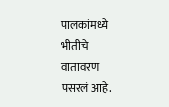पालकांमध्ये भीतीचे वातावरण पसरलं आहे.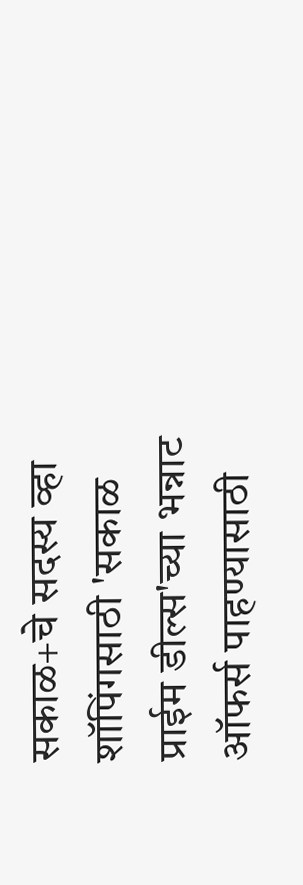सकाळ+चे सदस्य व्हा
शॉपिंगसाठी 'सकाळ प्राईम डील्स'च्या भन्नाट ऑफर्स पाहण्यासाठी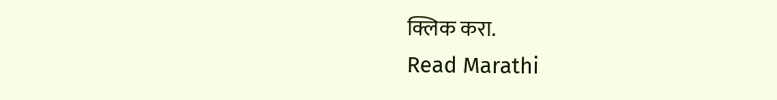क्लिक करा.
Read Marathi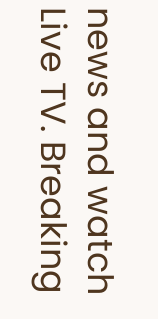news and watch Live TV. Breaking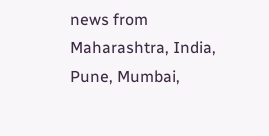news from Maharashtra, India, Pune, Mumbai,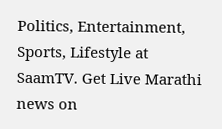Politics, Entertainment, Sports, Lifestyle at SaamTV. Get Live Marathi news on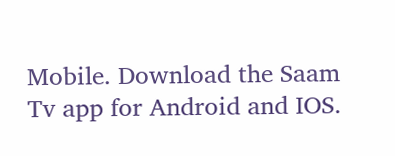Mobile. Download the Saam Tv app for Android and IOS.